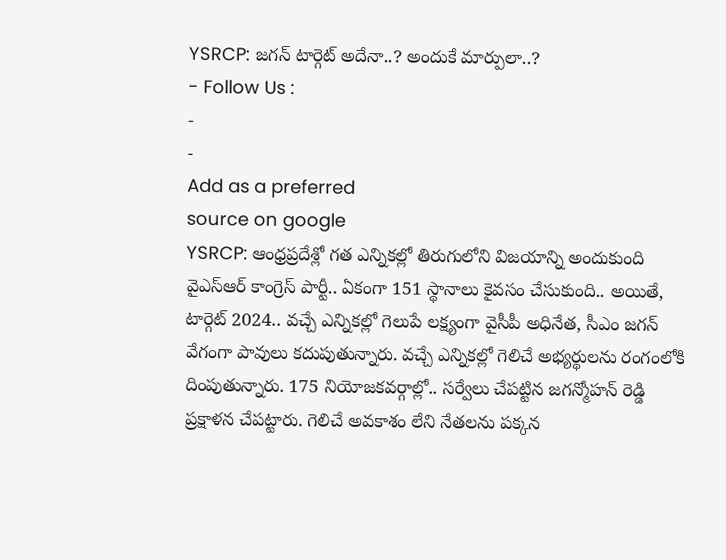YSRCP: జగన్ టార్గెట్ అదేనా..? అందుకే మార్పులా..?
- Follow Us :
-
-
Add as a preferred
source on google
YSRCP: ఆంధ్రప్రదేశ్లో గత ఎన్నికల్లో తిరుగులోని విజయాన్ని అందుకుంది వైఎస్ఆర్ కాంగ్రెస్ పార్టీ.. ఏకంగా 151 స్థానాలు కైవసం చేసుకుంది.. అయితే, టార్గెట్ 2024.. వచ్చే ఎన్నికల్లో గెలుపే లక్ష్యంగా వైసీపీ అధినేత, సీఎం జగన్ వేగంగా పావులు కదుపుతున్నారు. వచ్చే ఎన్నికల్లో గెలిచే అభ్యర్థులను రంగంలోకి దింపుతున్నారు. 175 నియోజకవర్గాల్లో.. సర్వేలు చేపట్టిన జగన్మోహన్ రెడ్డి ప్రక్షాళన చేపట్టారు. గెలిచే అవకాశం లేని నేతలను పక్కన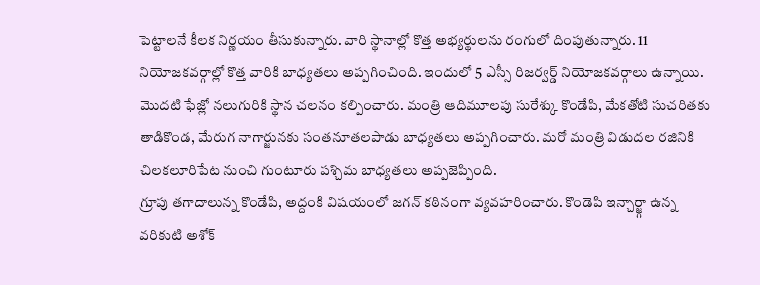పెట్టాలనే కీలక నిర్ణయం తీసుకున్నారు. వారి స్థానాల్లో కొత్త అభ్యర్థులను రంగులో దింపుతున్నారు. 11 నియోజకవర్గాల్లో కొత్త వారికి బాధ్యతలు అప్పగించింది. ఇందులో 5 ఎస్సీ రిజర్వర్డ్ నియోజకవర్గాలు ఉన్నాయి. మొదటి ఫేజ్లో నలుగురికి స్థాన చలనం కల్పించారు. మంత్రి ఆదిమూలపు సురేశ్కు కొండేపి, మేకతోటి సుచరితకు తాడికొండ, మేరుగ నాగార్జునకు సంతనూతలపాడు బాధ్యతలు అప్పగించారు. మరో మంత్రి విడుదల రజినికి చిలకలూరిపేట నుంచి గుంటూరు పశ్చిమ బాధ్యతలు అప్పజెప్పింది.
గ్రూపు తగాదాలున్న కొండేపి, అద్దంకి విషయంలో జగన్ కఠినంగా వ్యవహరించారు. కొండెపి ఇన్చార్జ్గా ఉన్న వరికుటి అశోక్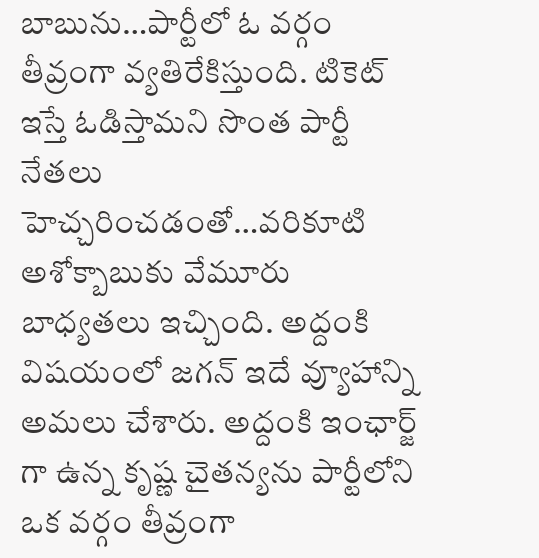బాబును…పార్టీలో ఓ వర్గం తీవ్రంగా వ్యతిరేకిస్తుంది. టికెట్ ఇస్తే ఓడిస్తామని సొంత పార్టీ నేతలు హెచ్చరించడంతో…వరికూటి అశోక్బాబుకు వేమూరు బాధ్యతలు ఇచ్చింది. అద్దంకి విషయంలో జగన్ ఇదే వ్యూహాన్ని అమలు చేశారు. అద్దంకి ఇంఛార్జ్ గా ఉన్న కృష్ణ చైతన్యను పార్టీలోని ఒక వర్గం తీవ్రంగా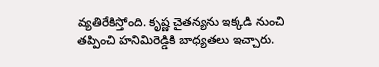వ్యతిరేకిస్తోంది. కృష్ణ చైతన్యను ఇక్కడి నుంచి తప్పించి హనిమిరెడ్డికి బాధ్యతలు ఇచ్చారు.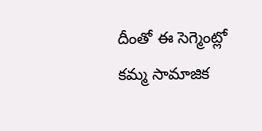దీంతో ఈ సెగ్మెంట్లో కమ్మ సామాజిక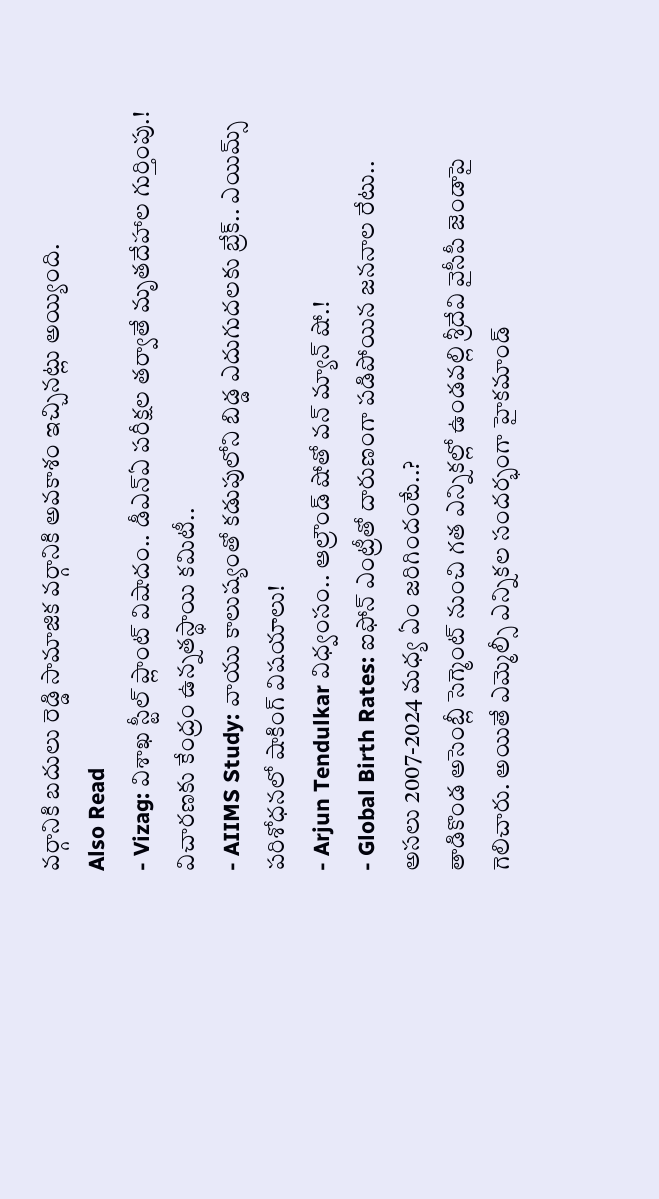వర్గానికి బదులు రెడ్డి సామాజిక వర్గానికి అవకాశం ఇచ్చినట్లు అయ్యింది.
Also Read
- Vizag: విశాఖ స్టీల్ ప్లాంట్ విషాదం.. డీఎన్ఏ పరీక్షల తర్వాతే మృతదేహాల గుర్తింపు.! విచారణకు కేంద్రం ఉన్నతస్థాయి కమిటీ..
- AIIMS Study: వాయు కాలుష్యంతో కడుపులోని బిడ్డ ఎదుగుదలకు బ్రేక్.. ఎయిమ్స్ పరిశోధనలో షాకింగ్ విషయాలు!
- Arjun Tendulkar విధ్వంసం.. ఆల్రౌండ్ షోతో వన్ మ్యాన్ షో.!
- Global Birth Rates: ఐఫోన్ ఎంట్రీతో దారుణంగా పడిపోయిన జననాల రేటు.. అసలు 2007-2024 మధ్య ఏం జరిగిందంటే..?
తాడికొండ అసెంబ్లీ సెగ్మెంట్ నుంచి గత ఎన్నికల్లో ఉండవల్లి శ్రీదేవి వైసీపీ జెండాపై గెలిచారు. అయితే ఎమ్మెల్సీ ఎన్నికల సందర్భంగా హైకమాండ్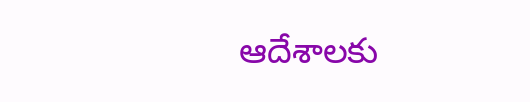ఆదేశాలకు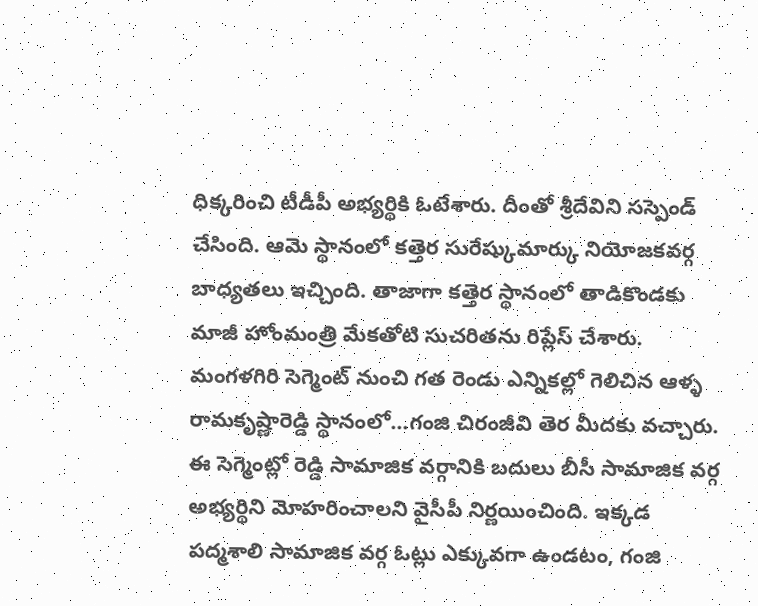ధిక్కరించి టీడీపీ అభ్యర్థికి ఓటేశారు. దీంతో శ్రీదేవిని సస్పెండ్ చేసింది. ఆమె స్థానంలో కత్తెర సురేష్కుమార్కు నియోజకవర్గ బాధ్యతలు ఇచ్చింది. తాజాగా కత్తెర స్థానంలో తాడికొండకు మాజీ హోంమంత్రి మేకతోటి సుచరితను రిప్లేస్ చేశారు. మంగళగిరి సెగ్మెంట్ నుంచి గత రెండు ఎన్నికల్లో గెలిచిన ఆళ్ళ రామకృష్ణారెడ్డి స్థానంలో…గంజి చిరంజీవి తెర మీదకు వచ్చారు. ఈ సెగ్మెంట్లో రెడ్డి సామాజిక వర్గానికి బదులు బీసీ సామాజిక వర్గ అభ్యర్థిని మోహరించాలని వైసీపీ నిర్ణయించింది. ఇక్కడ పద్మశాలి సామాజిక వర్గ ఓట్లు ఎక్కువగా ఉండటం, గంజి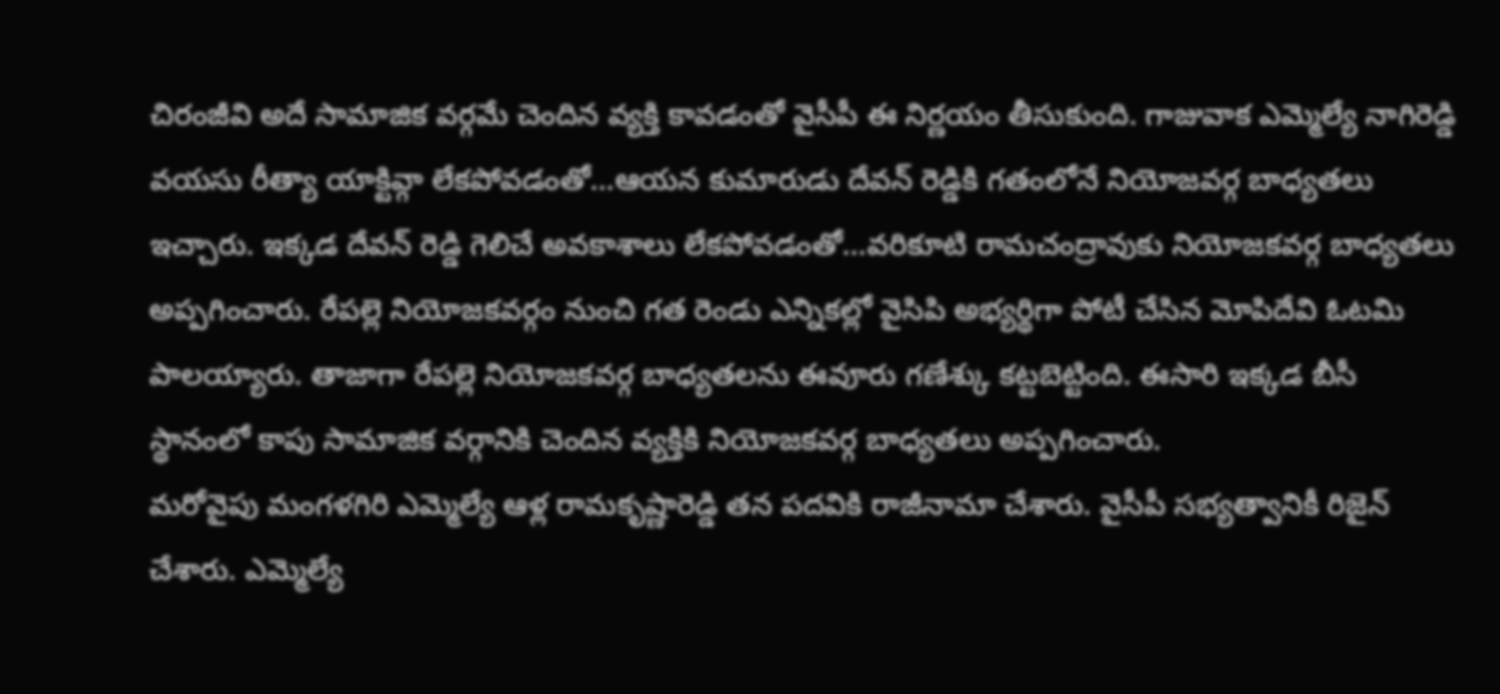చిరంజీవి అదే సామాజిక వర్గమే చెందిన వ్యక్తి కావడంతో వైసీపీ ఈ నిర్ణయం తీసుకుంది. గాజువాక ఎమ్మెల్యే నాగిరెడ్డి వయసు రీత్యా యాక్టివ్గా లేకపోవడంతో…ఆయన కుమారుడు దేవన్ రెడ్డికి గతంలోనే నియోజవర్గ బాధ్యతలు ఇచ్చారు. ఇక్కడ దేవన్ రెడ్డి గెలిచే అవకాశాలు లేకపోవడంతో…వరికూటి రామచంద్రావుకు నియోజకవర్గ బాధ్యతలు అప్పగించారు. రేపల్లె నియోజకవర్గం నుంచి గత రెండు ఎన్నికల్లో వైసిపి అభ్యర్థిగా పోటీ చేసిన మోపిదేవి ఓటమి పాలయ్యారు. తాజాగా రేపల్లె నియోజకవర్గ బాధ్యతలను ఈవూరు గణేశ్కు కట్టబెట్టింది. ఈసారి ఇక్కడ బీసీ స్థానంలో కాపు సామాజిక వర్గానికి చెందిన వ్యక్తికి నియోజకవర్గ బాధ్యతలు అప్పగించారు.
మరోవైపు మంగళగిరి ఎమ్మెల్యే ఆళ్ల రామకృష్ణారెడ్డి తన పదవికి రాజీనామా చేశారు. వైసీపీ సభ్యత్వానికీ రిజైన్ చేశారు. ఎమ్మెల్యే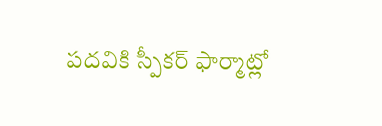పదవికి స్పీకర్ ఫార్మాట్లో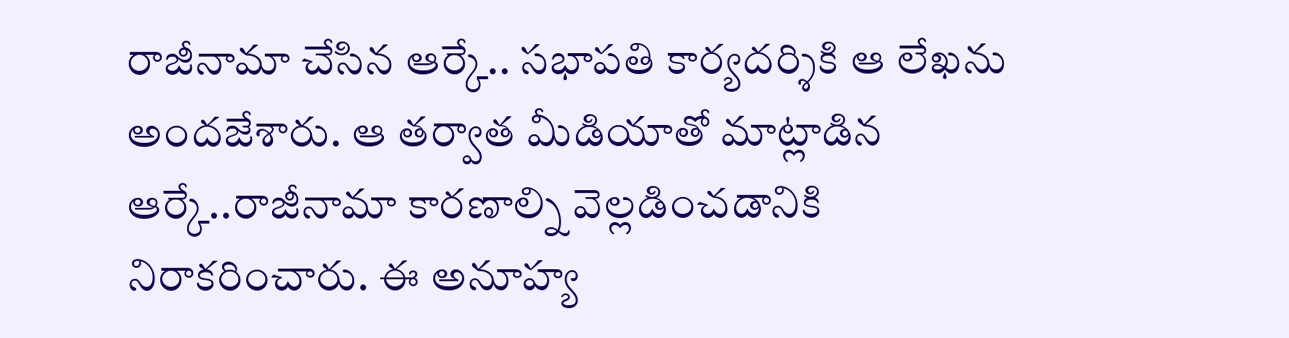రాజీనామా చేసిన ఆర్కే.. సభాపతి కార్యదర్శికి ఆ లేఖను అందజేశారు. ఆ తర్వాత మీడియాతో మాట్లాడిన ఆర్కే..రాజీనామా కారణాల్ని వెల్లడించడానికి నిరాకరించారు. ఈ అనూహ్య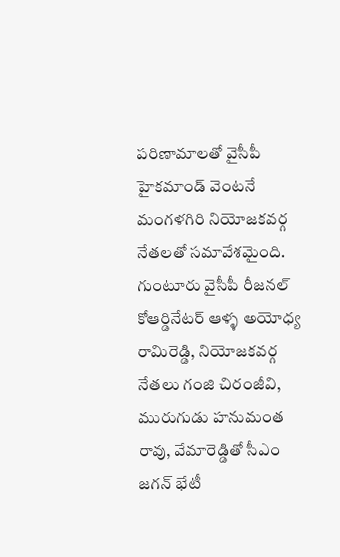పరిణామాలతో వైసీపీ హైకమాండ్ వెంటనే మంగళగిరి నియోజకవర్గ నేతలతో సమావేశమైంది. గుంటూరు వైసీపీ రీజనల్ కోఆర్డినేటర్ ఆళ్ళ అయోధ్య రామిరెడ్డి, నియోజకవర్గ నేతలు గంజి చిరంజీవి, మురుగుడు హనుమంత రావు, వేమారెడ్డితో సీఎం జగన్ భేటీ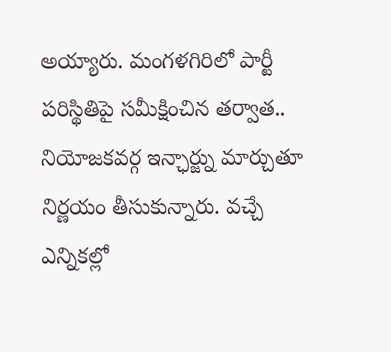అయ్యారు. మంగళగిరిలో పార్టీ పరిస్థితిపై సమీక్షించిన తర్వాత.. నియోజకవర్గ ఇన్ఛార్జ్ను మార్చుతూ నిర్ణయం తీసుకున్నారు. వచ్చే ఎన్నికల్లో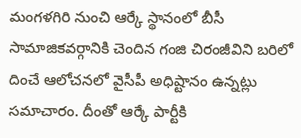మంగళగిరి నుంచి ఆర్కే స్థానంలో బీసీ సామాజికవర్గానికి చెందిన గంజి చిరంజీవిని బరిలో దించే ఆలోచనలో వైసీపీ అధిష్టానం ఉన్నట్లు సమాచారం. దీంతో ఆర్కే పార్టీకి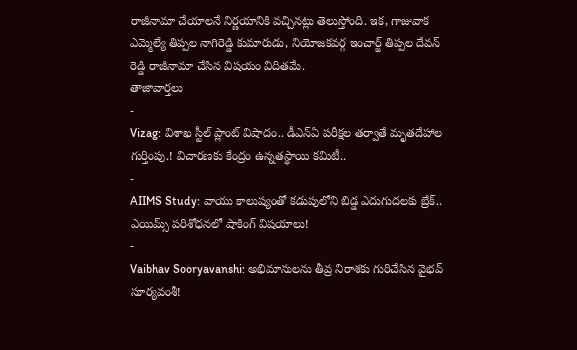రాజీనామా చేయాలనే నిర్ణయానికి వచ్చినట్లు తెలుస్తోంది. ఇక, గాజువాక ఎమ్మెల్యే తిప్పల నాగిరెడ్డి కుమారుడు, నియోజకవర్గ ఇంచార్జ్ తిప్పల దేవన్ రెడ్డి రాజీనామా చేసిన విషయం విదితమే.
తాజావార్తలు
-
Vizag: విశాఖ స్టీల్ ప్లాంట్ విషాదం.. డీఎన్ఏ పరీక్షల తర్వాతే మృతదేహాల గుర్తింపు.! విచారణకు కేంద్రం ఉన్నతస్థాయి కమిటీ..
-
AIIMS Study: వాయు కాలుష్యంతో కడుపులోని బిడ్డ ఎదుగుదలకు బ్రేక్.. ఎయిమ్స్ పరిశోధనలో షాకింగ్ విషయాలు!
-
Vaibhav Sooryavanshi: అభిమానులను తీవ్ర నిరాశకు గురిచేసిన వైభవ్ సూర్యవంశీ!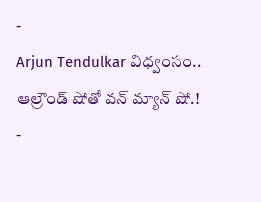-
Arjun Tendulkar విధ్వంసం.. ఆల్రౌండ్ షోతో వన్ మ్యాన్ షో.!
-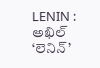LENIN : అఖిల్ ‘లెనిన్’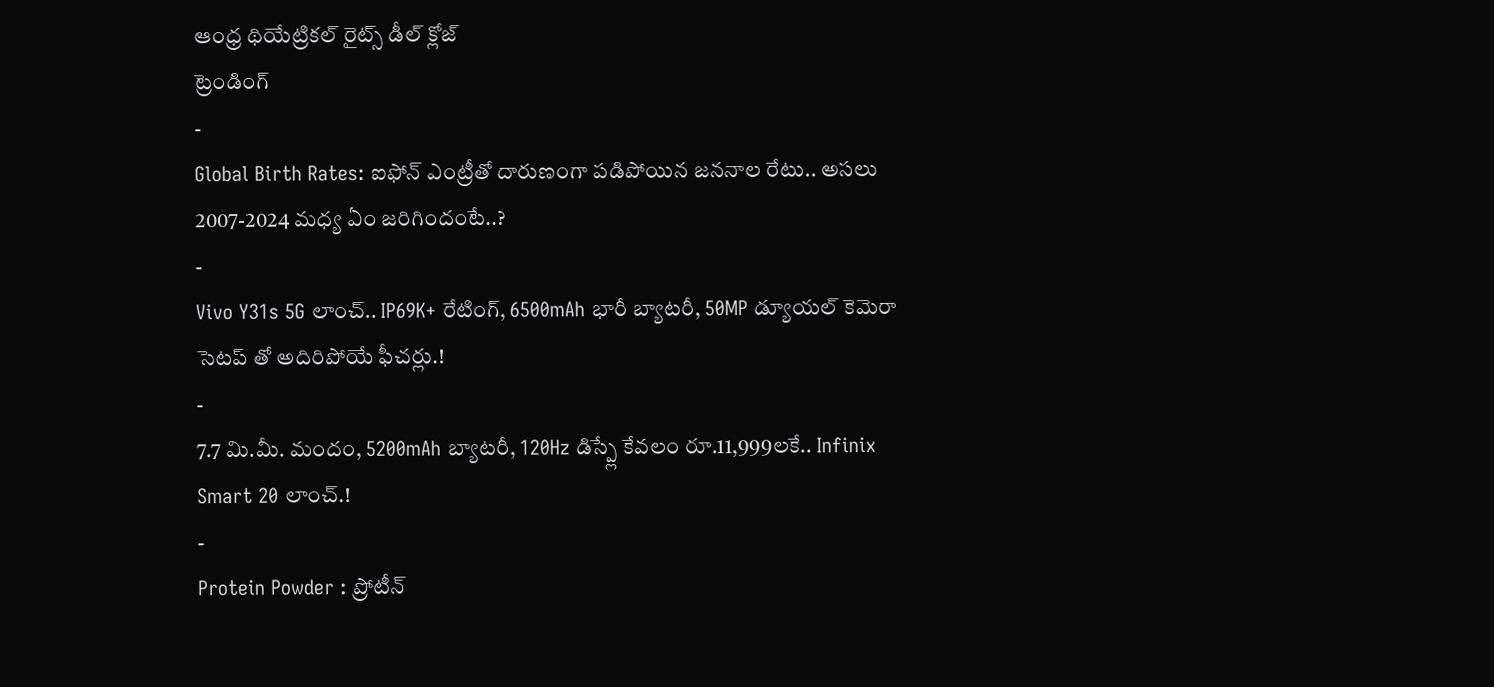ఆంధ్ర థియేట్రికల్ రైట్స్ డీల్ క్లోజ్
ట్రెండింగ్
-
Global Birth Rates: ఐఫోన్ ఎంట్రీతో దారుణంగా పడిపోయిన జననాల రేటు.. అసలు 2007-2024 మధ్య ఏం జరిగిందంటే..?
-
Vivo Y31s 5G లాంచ్.. IP69K+ రేటింగ్, 6500mAh భారీ బ్యాటరీ, 50MP డ్యూయల్ కెమెరా సెటప్ తో అదిరిపోయే ఫీచర్లు.!
-
7.7 మి.మీ. మందం, 5200mAh బ్యాటరీ, 120Hz డిస్ప్లే కేవలం రూ.11,999లకే.. Infinix Smart 20 లాంచ్.!
-
Protein Powder : ప్రోటీన్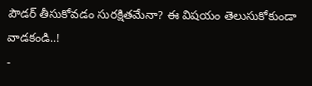పౌడర్ తీసుకోవడం సురక్షితమేనా? ఈ విషయం తెలుసుకోకుండా వాడకండి..!
-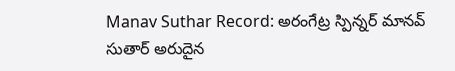Manav Suthar Record: అరంగేట్ర స్పిన్నర్ మానవ్ సుతార్ అరుదైన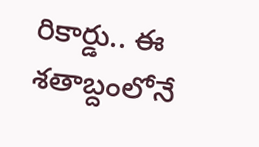రికార్డు.. ఈ శతాబ్దంలోనే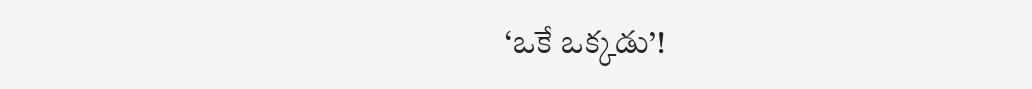‘ఒకే ఒక్కడు’!